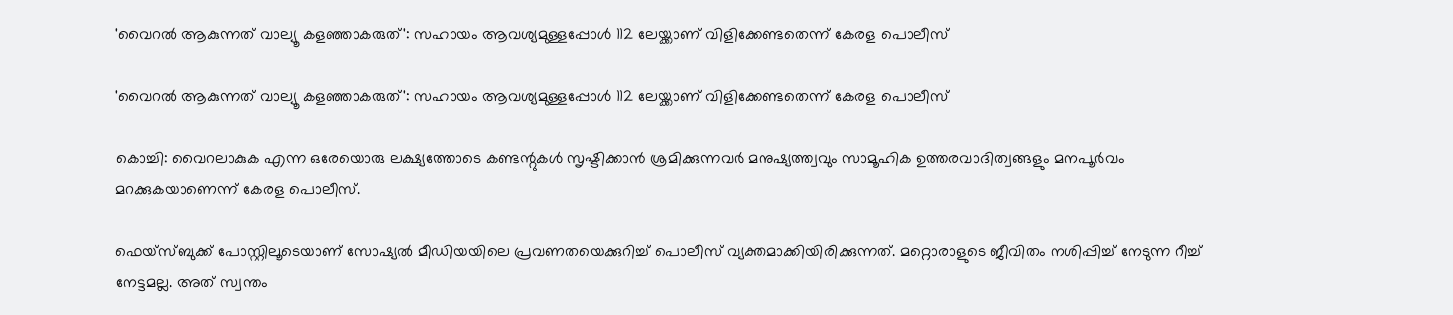'വൈറല്‍ ആകുന്നത് വാല്യൂ കളഞ്ഞാകരുത്': സഹായം ആവശ്യമുള്ളപ്പോള്‍ 112 ലേയ്ക്കാണ് വിളിക്കേണ്ടതെന്ന് കേരള പൊലീസ്

'വൈറല്‍ ആകുന്നത് വാല്യൂ കളഞ്ഞാകരുത്': സഹായം ആവശ്യമുള്ളപ്പോള്‍ 112 ലേയ്ക്കാണ് വിളിക്കേണ്ടതെന്ന് കേരള പൊലീസ്

കൊച്ചി: വൈറലാകുക എന്ന ഒരേയൊരു ലക്ഷ്യത്തോടെ കണ്ടന്റുകള്‍ സൃഷ്ടിക്കാന്‍ ശ്രമിക്കുന്നവര്‍ മനുഷ്യത്ത്വവും സാമൂഹിക ഉത്തരവാദിത്വങ്ങളും മനപൂര്‍വം മറക്കുകയാണെന്ന് കേരള പൊലീസ്.

ഫെയ്സ്ബുക്ക് പോസ്റ്റിലൂടെയാണ് സോഷ്യല്‍ മീഡിയയിലെ പ്രവണതയെക്കുറിച്ച് പൊലീസ് വ്യക്തമാക്കിയിരിക്കുന്നത്. മറ്റൊരാളുടെ ജീവിതം നശിപ്പിച്ച് നേടുന്ന റീച്ച് നേട്ടമല്ല. അത് സ്വന്തം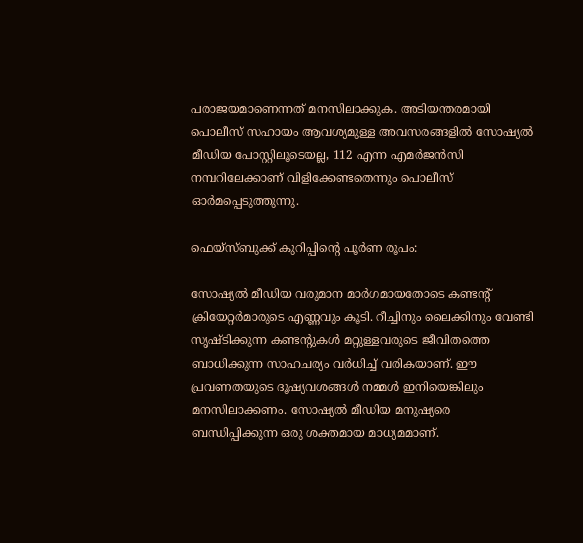പരാജയമാണെന്നത് മനസിലാക്കുക. അടിയന്തരമായി പൊലീസ് സഹായം ആവശ്യമുള്ള അവസരങ്ങളില്‍ സോഷ്യല്‍ മീഡിയ പോസ്റ്റിലൂടെയല്ല, 112 എന്ന എമര്‍ജന്‍സി നമ്പറിലേക്കാണ് വിളിക്കേണ്ടതെന്നും പൊലീസ് ഓര്‍മപ്പെടുത്തുന്നു.

ഫെയ്സ്ബുക്ക് കുറിപ്പിന്റെ പൂര്‍ണ രൂപം:

സോഷ്യല്‍ മീഡിയ വരുമാന മാര്‍ഗമായതോടെ കണ്ടന്റ് ക്രിയേറ്റര്‍മാരുടെ എണ്ണവും കൂടി. റീച്ചിനും ലൈക്കിനും വേണ്ടി സൃഷ്ടിക്കുന്ന കണ്ടന്റുകള്‍ മറ്റുള്ളവരുടെ ജീവിതത്തെ ബാധിക്കുന്ന സാഹചര്യം വര്‍ധിച്ച് വരികയാണ്. ഈ പ്രവണതയുടെ ദൂഷ്യവശങ്ങള്‍ നമ്മള്‍ ഇനിയെങ്കിലും മനസിലാക്കണം. സോഷ്യല്‍ മീഡിയ മനുഷ്യരെ ബന്ധിപ്പിക്കുന്ന ഒരു ശക്തമായ മാധ്യമമാണ്.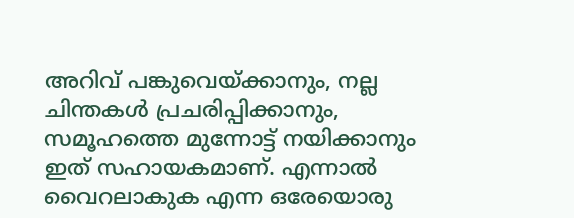അറിവ് പങ്കുവെയ്ക്കാനും, നല്ല ചിന്തകള്‍ പ്രചരിപ്പിക്കാനും, സമൂഹത്തെ മുന്നോട്ട് നയിക്കാനും ഇത് സഹായകമാണ്. എന്നാല്‍ വൈറലാകുക എന്ന ഒരേയൊരു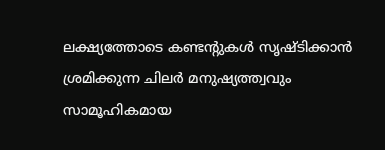ലക്ഷ്യത്തോടെ കണ്ടന്റുകള്‍ സൃഷ്ടിക്കാന്‍ ശ്രമിക്കുന്ന ചിലര്‍ മനുഷ്യത്ത്വവും സാമൂഹികമായ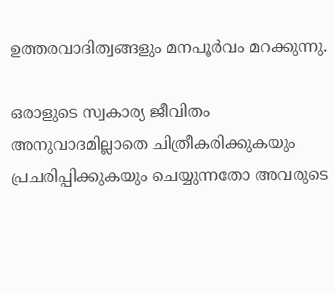ഉത്തരവാദിത്വങ്ങളും മനപൂര്‍വം മറക്കുന്നു.

ഒരാളുടെ സ്വകാര്യ ജീവിതം അനുവാദമില്ലാതെ ചിത്രീകരിക്കുകയും പ്രചരിപ്പിക്കുകയും ചെയ്യുന്നതോ അവരുടെ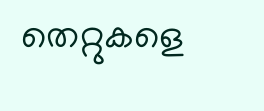തെറ്റുകളെ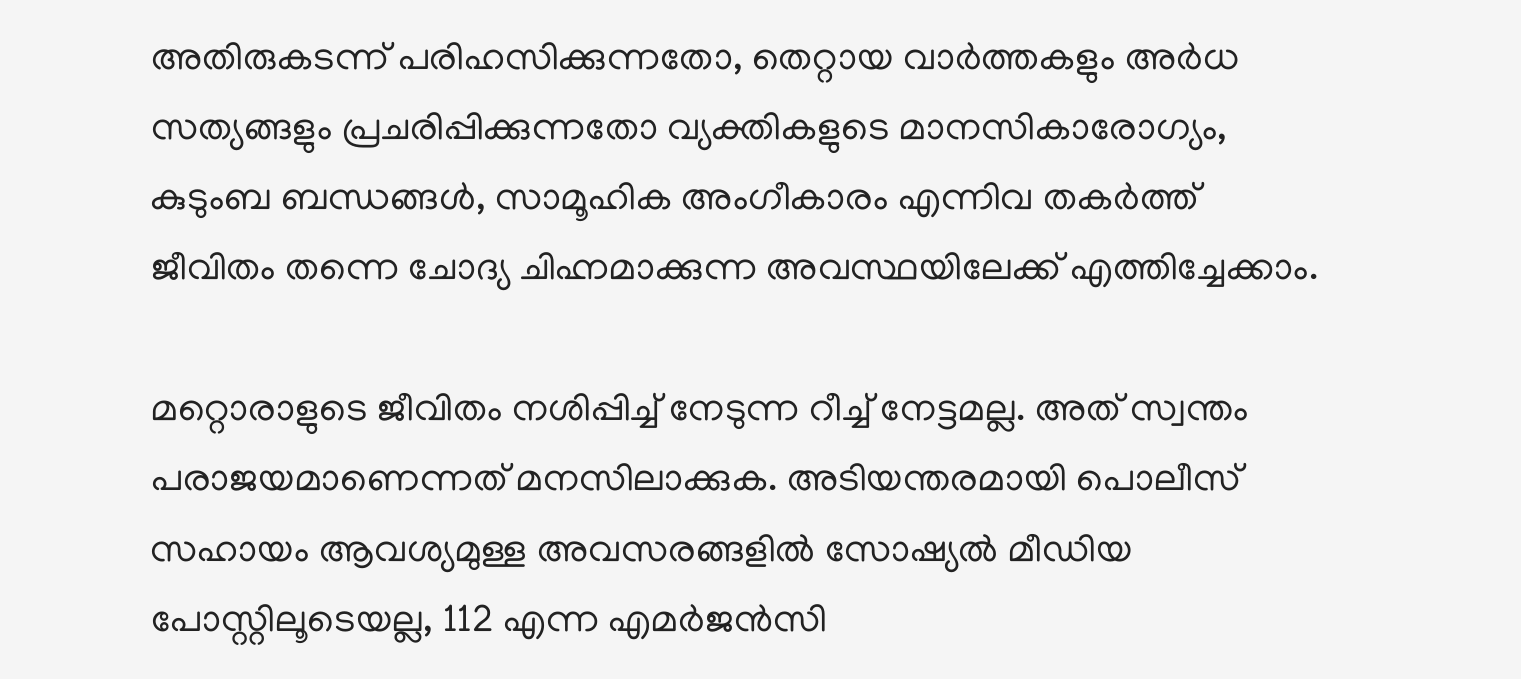അതിരുകടന്ന് പരിഹസിക്കുന്നതോ, തെറ്റായ വാര്‍ത്തകളും അര്‍ധ സത്യങ്ങളും പ്രചരിപ്പിക്കുന്നതോ വ്യക്തികളുടെ മാനസികാരോഗ്യം, കുടുംബ ബന്ധങ്ങള്‍, സാമൂഹിക അംഗീകാരം എന്നിവ തകര്‍ത്ത് ജീവിതം തന്നെ ചോദ്യ ചിഹ്നമാക്കുന്ന അവസ്ഥയിലേക്ക് എത്തിച്ചേക്കാം.

മറ്റൊരാളുടെ ജീവിതം നശിപ്പിച്ച് നേടുന്ന റീച്ച് നേട്ടമല്ല. അത് സ്വന്തം പരാജയമാണെന്നത് മനസിലാക്കുക. അടിയന്തരമായി പൊലീസ് സഹായം ആവശ്യമുള്ള അവസരങ്ങളില്‍ സോഷ്യല്‍ മീഡിയ പോസ്റ്റിലൂടെയല്ല, 112 എന്ന എമര്‍ജന്‍സി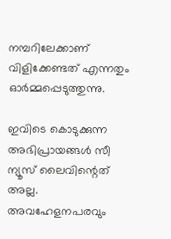നമ്പറിലേക്കാണ് വിളിക്കേണ്ടത് എന്നതും ഓര്‍മ്മപ്പെടുത്തുന്നു.

ഇവിടെ കൊടുക്കുന്ന അഭിപ്രായങ്ങള്‍ സീ ന്യൂസ് ലൈവിന്റെത് അല്ല. അവഹേളനപരവും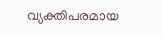വ്യക്തിപരമായ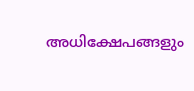അധിക്ഷേപങ്ങളും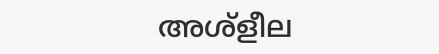അശ്‌ളീല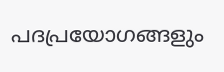പദപ്രയോഗങ്ങളും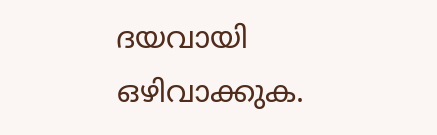ദയവായി ഒഴിവാക്കുക.